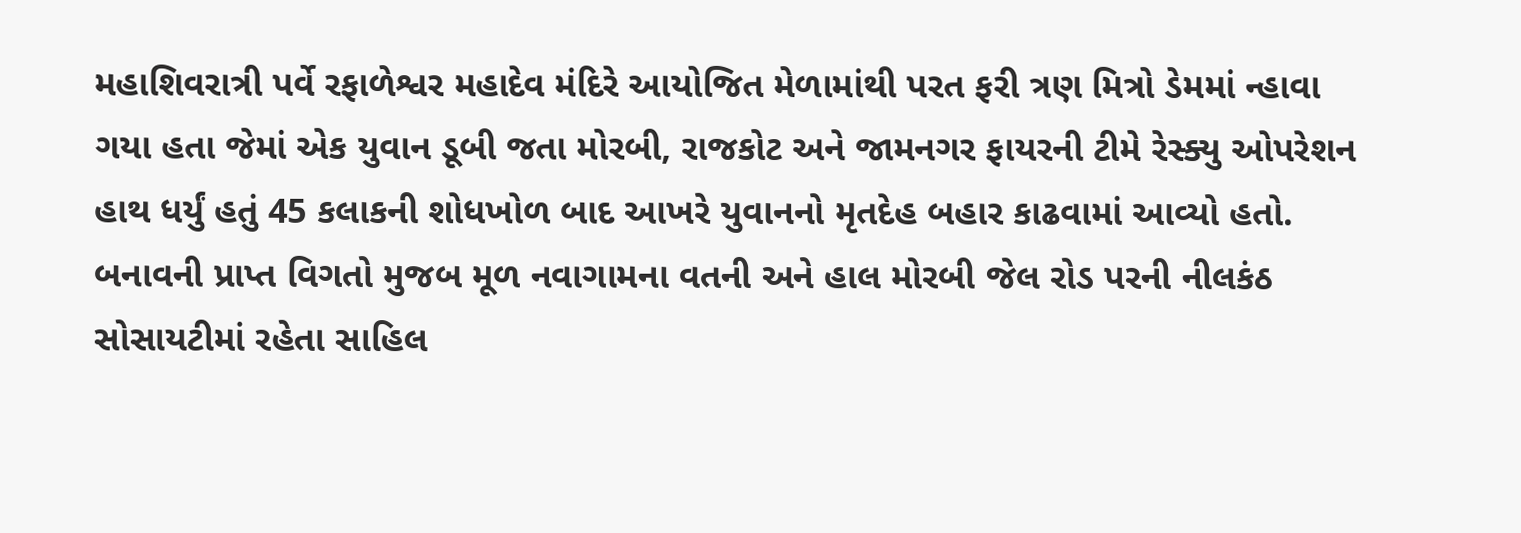મહાશિવરાત્રી પર્વે રફાળેશ્વર મહાદેવ મંદિરે આયોજિત મેળામાંથી પરત ફરી ત્રણ મિત્રો ડેમમાં ન્હાવા ગયા હતા જેમાં એક યુવાન ડૂબી જતા મોરબી, રાજકોટ અને જામનગર ફાયરની ટીમે રેસ્ક્યુ ઓપરેશન હાથ ધર્યું હતું 45 કલાકની શોધખોળ બાદ આખરે યુવાનનો મૃતદેહ બહાર કાઢવામાં આવ્યો હતો.
બનાવની પ્રાપ્ત વિગતો મુજબ મૂળ નવાગામના વતની અને હાલ મોરબી જેલ રોડ પરની નીલકંઠ સોસાયટીમાં રહેતા સાહિલ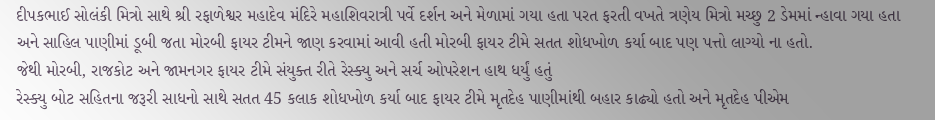દીપકભાઈ સોલંકી મિત્રો સાથે શ્રી રફાળેશ્વર મહાદેવ મંદિરે મહાશિવરાત્રી પર્વે દર્શન અને મેળામાં ગયા હતા પરત ફરતી વખતે ત્રણેય મિત્રો મચ્છુ 2 ડેમમાં ન્હાવા ગયા હતા અને સાહિલ પાણીમાં ડૂબી જતા મોરબી ફાયર ટીમને જાણ કરવામાં આવી હતી મોરબી ફાયર ટીમે સતત શોધખોળ કર્યા બાદ પણ પત્તો લાગ્યો ના હતો.
જેથી મોરબી, રાજકોટ અને જામનગર ફાયર ટીમે સંયુક્ત રીતે રેસ્ક્યુ અને સર્ચ ઓપરેશન હાથ ધર્યું હતું
રેસ્ક્યુ બોટ સહિતના જરૂરી સાધનો સાથે સતત 45 કલાક શોધખોળ કર્યા બાદ ફાયર ટીમે મૃતદેહ પાણીમાંથી બહાર કાઢ્યો હતો અને મૃતદેહ પીએમ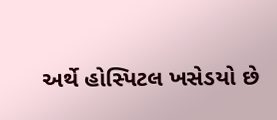અર્થે હોસ્પિટલ ખસેડયો છે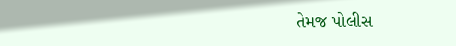તેમજ પોલીસ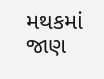મથકમાં જાણ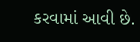કરવામાં આવી છે.